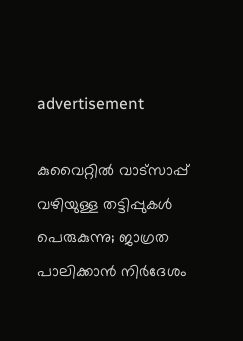advertisement

കുവൈറ്റിൽ വാട്സാപ്പ് വഴിയുള്ള തട്ടിപ്പുകൾ പെരുകുന്നു; ജാഗ്രത പാലിക്കാൻ നിർദേശം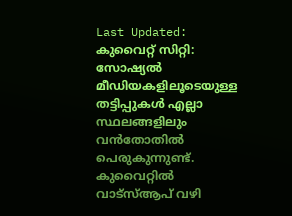Last Updated:
കുവൈറ്റ് സിറ്റി: സോഷ്യൽ മീഡിയകളിലൂടെയുള്ള തട്ടിപ്പുകൾ എല്ലാ സ്ഥലങ്ങളിലും വൻതോതിൽ പെരുകുന്നുണ്ട്. കുവൈറ്റിൽ വാട്സ്ആപ് വഴി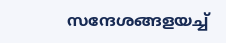സന്ദേശങ്ങളയച്ച്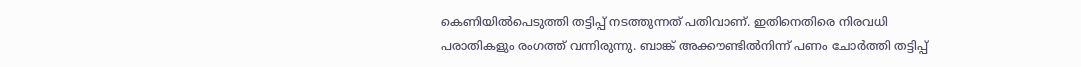കെണിയിൽപെടുത്തി തട്ടിപ്പ് നടത്തുന്നത് പതിവാണ്. ഇതിനെതിരെ നിരവധി പരാതികളും രംഗത്ത് വന്നിരുന്നു. ബാങ്ക് അക്കൗണ്ടിൽനിന്ന് പണം ചോർത്തി തട്ടിപ്പ്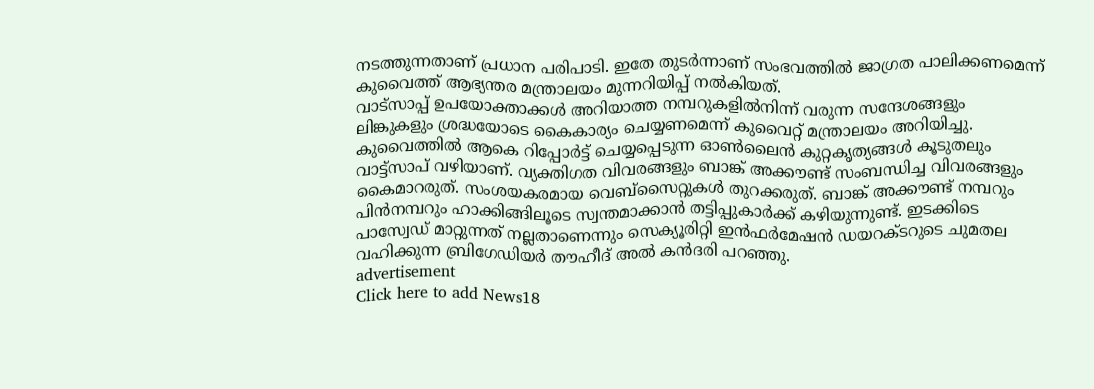നടത്തുന്നതാണ് പ്രധാന പരിപാടി. ഇതേ തുടർന്നാണ് സംഭവത്തിൽ ജാഗ്രത പാലിക്കണമെന്ന് കുവൈത്ത് ആഭ്യന്തര മന്ത്രാലയം മുന്നറിയിപ്പ് നൽകിയത്.
വാട്സാപ്പ് ഉപയോക്താക്കൾ അറിയാത്ത നമ്പറുകളിൽനിന്ന് വരുന്ന സന്ദേശങ്ങളും ലിങ്കുകളും ശ്രദ്ധയോടെ കൈകാര്യം ചെയ്യണമെന്ന് കുവൈറ്റ് മന്ത്രാലയം അറിയിച്ചു. കുവൈത്തിൽ ആകെ റിപ്പോർട്ട് ചെയ്യപ്പെടുന്ന ഓൺലൈൻ കുറ്റകൃത്യങ്ങൾ കൂടുതലും വാട്ട്സാപ് വഴിയാണ്. വ്യക്തിഗത വിവരങ്ങളും ബാങ്ക് അക്കൗണ്ട് സംബന്ധിച്ച വിവരങ്ങളും കൈമാറരുത്. സംശയകരമായ വെബ്സൈറ്റുകൾ തുറക്കരുത്. ബാങ്ക് അക്കൗണ്ട് നമ്പറും പിൻനമ്പറും ഹാക്കിങ്ങിലൂടെ സ്വന്തമാക്കാൻ തട്ടിപ്പുകാർക്ക് കഴിയുന്നുണ്ട്. ഇടക്കിടെ പാസ്വേഡ് മാറ്റുന്നത് നല്ലതാണെന്നും സെക്യൂരിറ്റി ഇൻഫർമേഷൻ ഡയറക്ടറുടെ ചുമതല വഹിക്കുന്ന ബ്രിഗേഡിയർ തൗഹീദ് അൽ കൻദരി പറഞ്ഞു.
advertisement
Click here to add News18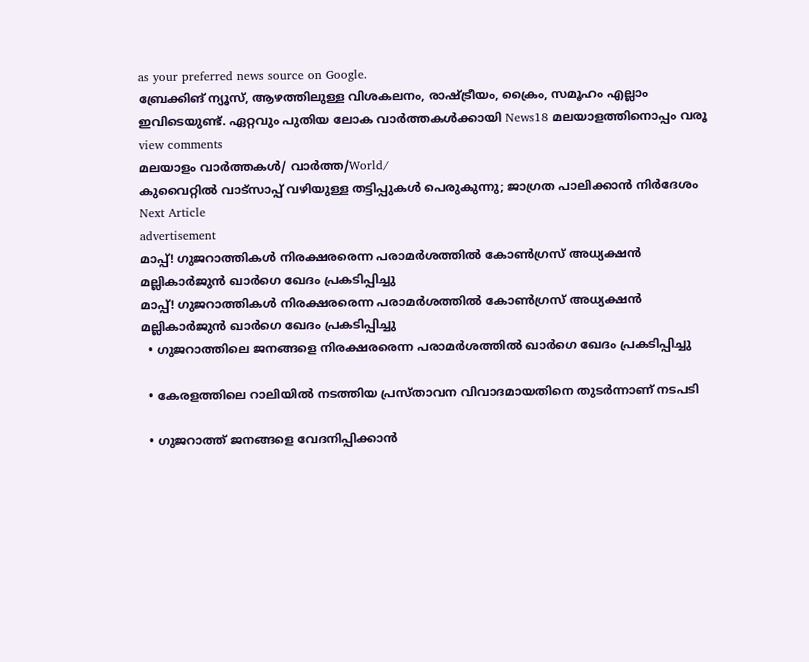as your preferred news source on Google.
ബ്രേക്കിങ് ന്യൂസ്, ആഴത്തിലുള്ള വിശകലനം, രാഷ്ട്രീയം, ക്രൈം, സമൂഹം എല്ലാം ഇവിടെയുണ്ട്. ഏറ്റവും പുതിയ ലോക വാർത്തകൾക്കായി News18 മലയാളത്തിനൊപ്പം വരൂ
view comments
മലയാളം വാർത്തകൾ/ വാർത്ത/World/
കുവൈറ്റിൽ വാട്സാപ്പ് വഴിയുള്ള തട്ടിപ്പുകൾ പെരുകുന്നു; ജാഗ്രത പാലിക്കാൻ നിർദേശം
Next Article
advertisement
മാപ്പ്! ഗുജറാത്തികൾ നിരക്ഷരരെന്ന പരാമർശത്തിൽ കോൺഗ്രസ് അധ്യക്ഷൻ മല്ലികാർജുൻ ഖാർഗെ ഖേദം പ്രകടിപ്പിച്ചു
മാപ്പ്! ഗുജറാത്തികൾ നിരക്ഷരരെന്ന പരാമർശത്തിൽ കോൺഗ്രസ് അധ്യക്ഷൻ മല്ലികാർജുൻ ഖാർഗെ ഖേദം പ്രകടിപ്പിച്ചു
  • ഗുജറാത്തിലെ ജനങ്ങളെ നിരക്ഷരരെന്ന പരാമർശത്തിൽ ഖാർഗെ ഖേദം പ്രകടിപ്പിച്ചു

  • കേരളത്തിലെ റാലിയിൽ നടത്തിയ പ്രസ്താവന വിവാദമായതിനെ തുടർന്നാണ് നടപടി

  • ഗുജറാത്ത് ജനങ്ങളെ വേദനിപ്പിക്കാൻ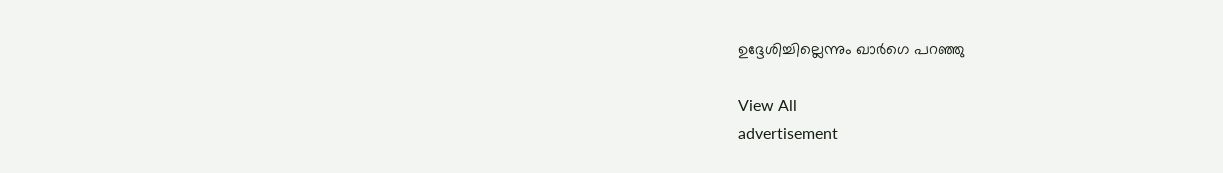ഉദ്ദേശിച്ചില്ലെന്നും ഖാർഗെ പറഞ്ഞു

View All
advertisement